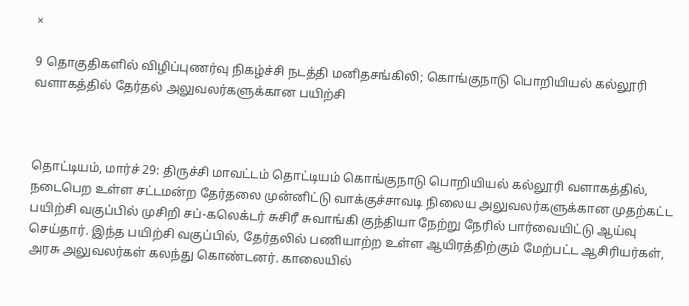×

9 தொகுதிகளில் விழிப்புணர்வு நிகழ்ச்சி நடத்தி மனிதசங்கிலி; கொங்குநாடு பொறியியல் கல்லூரி வளாகத்தில் தேர்தல் அலுவலர்களுக்கான பயிற்சி



தொட்டியம், மார்ச் 29: திருச்சி மாவட்டம் தொட்டியம் கொங்குநாடு பொறியியல் கல்லூரி வளாகத்தில், நடைபெற உள்ள சட்டமன்ற தேர்தலை முன்னிட்டு வாக்குச்சாவடி நிலைய அலுவலர்களுக்கான முதற்கட்ட பயிற்சி வகுப்பில் முசிறி சப்-கலெக்டர் சுசிரீ சுவாங்கி குந்தியா நேற்று நேரில் பார்வையிட்டு ஆய்வு செய்தார். இந்த பயிற்சி வகுப்பில், தேர்தலில் பணியாற்ற உள்ள ஆயிரத்திற்கும் மேற்பட்ட ஆசிரியர்கள், அரசு அலுவலர்கள் கலந்து கொண்டனர். காலையில்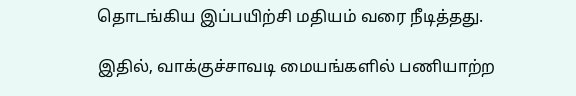தொடங்கிய இப்பயிற்சி மதியம் வரை நீடித்தது.

இதில், வாக்குச்சாவடி மையங்களில் பணியாற்ற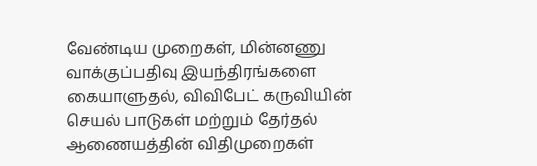வேண்டிய முறைகள், மின்னணு வாக்குப்பதிவு இயந்திரங்களை கையாளுதல், விவிபேட் கருவியின் செயல் பாடுகள் மற்றும் தேர்தல் ஆணையத்தின் விதிமுறைகள்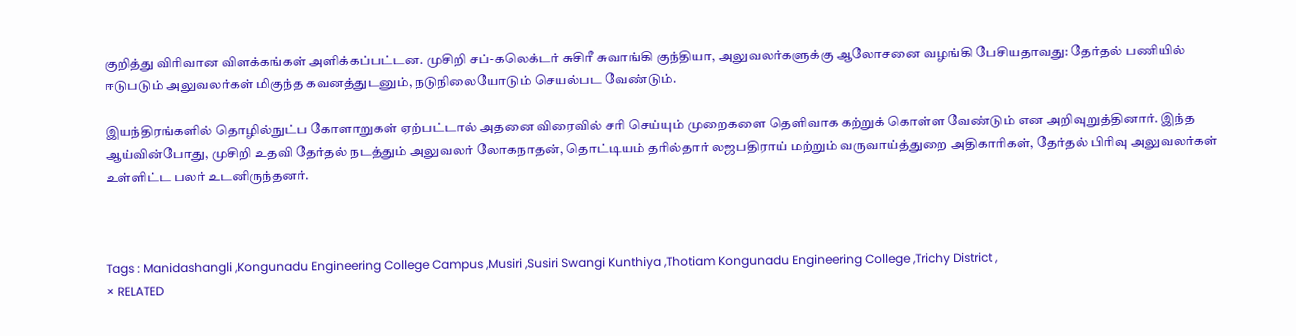குறித்து விரிவான விளக்கங்கள் அளிக்கப்பட்டன. முசிறி சப்-கலெக்டர் சுசிரீ சுவாங்கி குந்தியா, அலுவலர்களுக்கு ஆலோசனை வழங்கி பேசியதாவது: தேர்தல் பணியில் ஈடுபடும் அலுவலர்கள் மிகுந்த கவனத்துடனும், நடுநிலையோடும் செயல்பட வேண்டும்.

இயந்திரங்களில் தொழில்நுட்ப கோளாறுகள் ஏற்பட்டால் அதனை விரைவில் சரி செய்யும் முறைகளை தெளிவாக கற்றுக் கொள்ள வேண்டும் என அறிவுறுத்தினார். இந்த ஆய்வின்போது, முசிறி உதவி தேர்தல் நடத்தும் அலுவலர் லோகநாதன், தொட்டியம் தாில்தார் லஜபதிராய் மற்றும் வருவாய்த்துறை அதிகாரிகள், தேர்தல் பிரிவு அலுவலர்கள் உள்ளிட்ட பலர் உடனிருந்தனர்.



Tags : Manidashangli ,Kongunadu Engineering College Campus ,Musiri ,Susiri Swangi Kunthiya ,Thotiam Kongunadu Engineering College ,Trichy District ,
× RELATED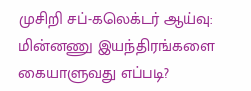முசிறி சப்-கலெக்டர் ஆய்வு: மின்னணு இயந்திரங்களை கையாளுவது எப்படி?